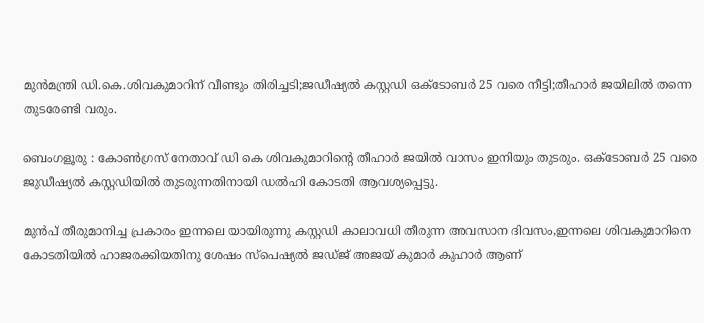മുന്‍മന്ത്രി ഡി.കെ.ശിവകുമാറിന് വീണ്ടും തിരിച്ചടി;ജഡീഷ്യല്‍ കസ്റ്റഡി ഒക്ടോബര്‍ 25 വരെ നീട്ടി;തീഹാര്‍ ജയിലില്‍ തന്നെ തുടരേണ്ടി വരും.

ബെംഗളൂരു : കോൺഗ്രസ് നേതാവ് ഡി കെ ശിവകുമാറിന്റെ തീഹാർ ജയിൽ വാസം ഇനിയും തുടരും. ഒക്ടോബർ 25 വരെ ജുഡീഷ്യൽ കസ്റ്റഡിയിൽ തുടരുന്നതിനായി ഡല്‍ഹി കോടതി ആവശ്യപ്പെട്ടു.

മുന്‍പ് തീരുമാനിച്ച പ്രകാരം ഇന്നലെ യായിരുന്നു കസ്റ്റഡി കാലാവധി തീരുന്ന അവസാന ദിവസം,ഇന്നലെ ശിവകുമാറിനെ കോടതിയില്‍ ഹാജരക്കിയതിനു ശേഷം സ്പെഷ്യല്‍ ജഡ്ജ് അജയ് കുമാര്‍ കുഹാര്‍ ആണ്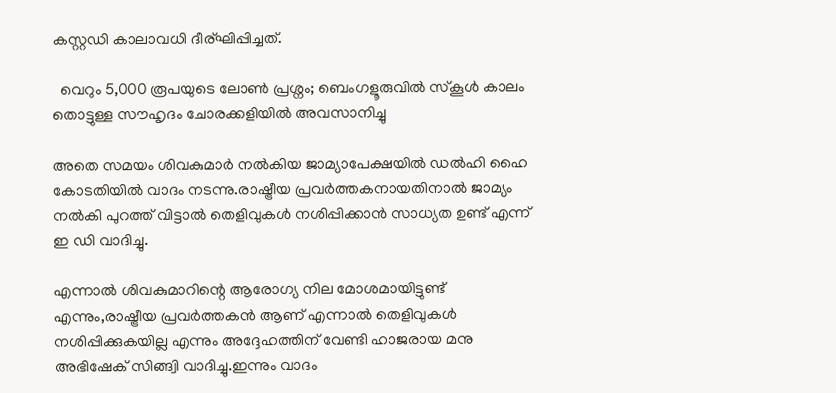കസ്റ്റഡി കാലാവധി ദീര്ഘിപ്പിച്ചത്.

  വെറും 5,000 രൂപയുടെ ലോൺ പ്രശ്നം; ബെംഗളൂരുവിൽ സ്കൂൾ കാലം തൊട്ടുള്ള സൗഹൃദം ചോരക്കളിയിൽ അവസാനിച്ചു

അതെ സമയം ശിവകുമാര്‍ നല്‍കിയ ജാമ്യാപേക്ഷയില്‍ ഡല്‍ഹി ഹൈ കോടതിയില്‍ വാദം നടന്നു.രാഷ്ട്രീയ പ്രവര്‍ത്തകനായതിനാല്‍ ജാമ്യം നല്‍കി പുറത്ത് വിട്ടാല്‍ തെളിവുകള്‍ നശിപ്പിക്കാന്‍ സാധ്യത ഉണ്ട് എന്ന് ഇ ഡി വാദിച്ചു.

എന്നാല്‍ ശിവകുമാറിന്റെ ആരോഗ്യ നില മോശമായിട്ടുണ്ട് എന്നും,രാഷ്ട്രീയ പ്രവര്‍ത്തകന്‍ ആണ് എന്നാല്‍ തെളിവുകള്‍ നശിപ്പിക്കുകയില്ല എന്നും അദ്ദേഹത്തിന് വേണ്ടി ഹാജരായ മനു അഭിഷേക് സിങ്ങ്വി വാദിച്ചു.ഇന്നും വാദം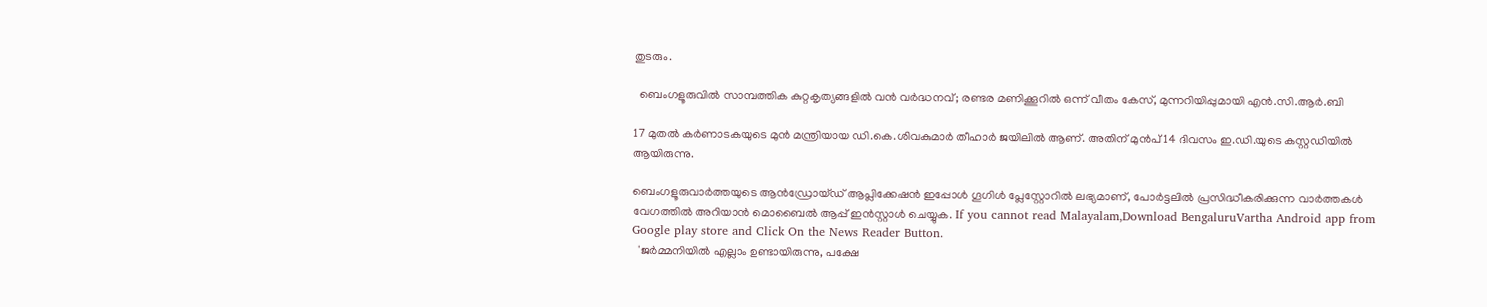തുടരും.

  ബെംഗളൂരുവിൽ സാമ്പത്തിക കുറ്റകൃത്യങ്ങളിൽ വൻ വർദ്ധനവ്; രണ്ടര മണിക്കൂറിൽ ഒന്ന് വീതം കേസ്, മുന്നറിയിപ്പുമായി എൻ.സി.ആർ.ബി

17 മുതൽ കർണാടകയുടെ മുൻ മന്ത്രിയായ ഡി.കെ.ശിവകുമാർ തീഹാർ ജയിലിൽ ആണ്. അതിന് മുൻപ് 14 ദിവസം ഇ.ഡി.യുടെ കസ്റ്റഡിയിൽ ആയിരുന്നു.

ബെംഗളൂരുവാർത്തയുടെ ആൻഡ്രോയ്ഡ് ആപ്ലിക്കേഷൻ ഇപ്പോൾ ഗൂഗിൾ പ്ലേസ്റ്റോറിൽ ലഭ്യമാണ്, പോർട്ടലിൽ പ്രസിദ്ധീകരിക്കുന്ന വാർത്തകൾ വേഗത്തിൽ അറിയാൻ മൊബൈൽ ആപ്പ് ഇൻസ്റ്റാൾ ചെയ്യുക. If you cannot read Malayalam,Download BengaluruVartha Android app from Google play store and Click On the News Reader Button.
  'ജർമ്മനിയിൽ എല്ലാം ഉണ്ടായിരുന്നു, പക്ഷേ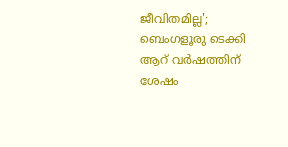ജീവിതമില്ല'; ബെംഗളൂരു ടെക്കി ആറ് വർഷത്തിന് ശേഷം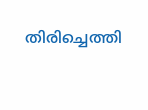തിരിച്ചെത്തി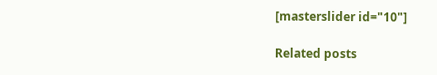[masterslider id="10"]

Related posts